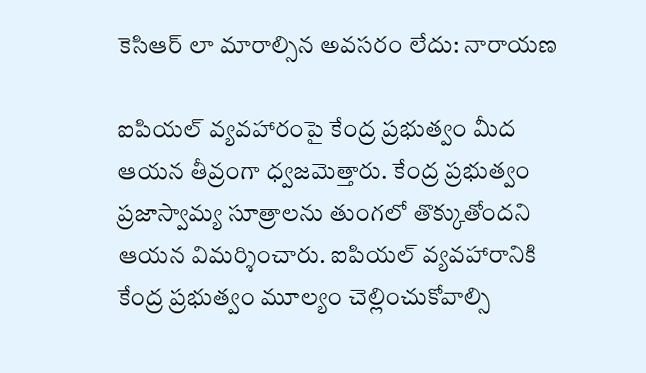కెసిఆర్ లా మారాల్సిన అవసరం లేదు: నారాయణ

ఐపియల్ వ్యవహారంపై కేంద్ర ప్రభుత్వం మీద ఆయన తీవ్రంగా ధ్వజమెత్తారు. కేంద్ర ప్రభుత్వం ప్రజాస్వామ్య సూత్రాలను తుంగలో తొక్కుతోందని ఆయన విమర్శించారు. ఐపియల్ వ్యవహారానికి కేంద్ర ప్రభుత్వం మూల్యం చెల్లించుకోవాల్సి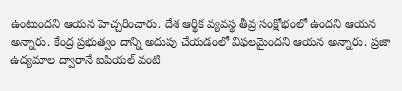ఉంటుందని ఆయన హెచ్చరించారు. దేశ ఆర్థిక వ్యవస్థ తీవ్ర సంక్షోభంలో ఉందని ఆయన అన్నారు. కేంద్ర ప్రభుత్వం దాన్ని అదుపు చేయడంలో విఫలమైందని ఆయన అన్నారు. ప్రజా ఉద్యమాల ద్వారానే ఐపియల్ వంటి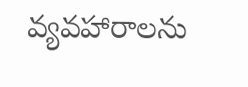వ్యవహారాలను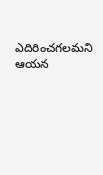ఎదిరించగలమని ఆయన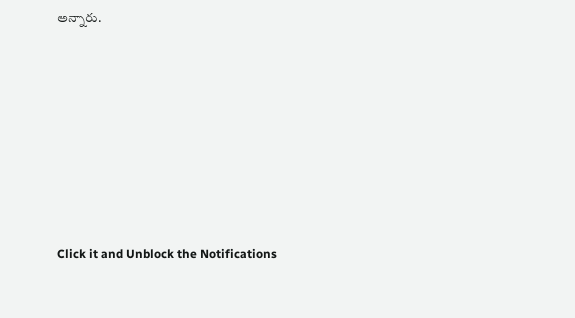అన్నారు.












Click it and Unblock the Notifications